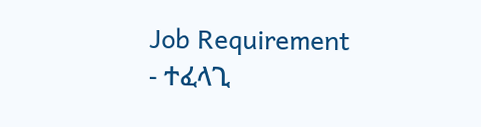Job Requirement
- ተፈላጊ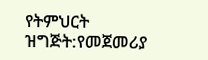የትምህርት ዝግጅት:የመጀመሪያ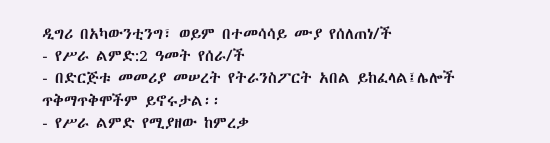ዲግሪ በአካውንቲንግ፣ ወይም በተመሳሳይ ሙያ የሰለጠነ/ች
- የሥራ ልምድ:2 ዓመት የሰራ/ች
- በድርጅቱ መመሪያ መሠረት የትራንስፖርት አበል ይከፈላል፤ሌሎች ጥቅማጥቅሞችም ይኖሩታል፡፡
- የሥራ ልምድ የሚያዘው ከምረቃ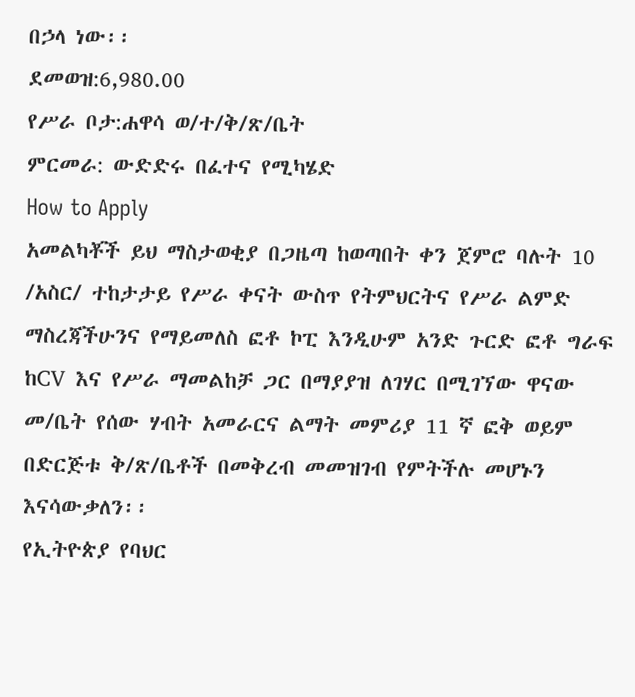በኃላ ነው፡፡
ደመወዝ:6,980.00
የሥራ ቦታ:ሐዋሳ ወ/ተ/ቅ/ጽ/ቤት
ምርመራ: ውድድሩ በፈተና የሚካሄድ
How to Apply
አመልካቾች ይህ ማስታወቂያ በጋዜጣ ከወጣበት ቀን ጀምሮ ባሉት 10 /አስር/ ተከታታይ የሥራ ቀናት ውስጥ የትምህርትና የሥራ ልምድ ማስረጃችሁንና የማይመለስ ፎቶ ኮፒ እንዲሁም አንድ ጉርድ ፎቶ ግራፍ ከCV እና የሥራ ማመልከቻ ጋር በማያያዝ ለገሃር በሚገኘው ዋናው መ/ቤት የሰው ሃብት አመራርና ልማት መምሪያ 11 ኛ ፎቅ ወይም በድርጅቱ ቅ/ጽ/ቤቶች በመቅረብ መመዝገብ የምትችሉ መሆኑን እናሳውቃለን፡፡
የኢትዮጵያ የባህር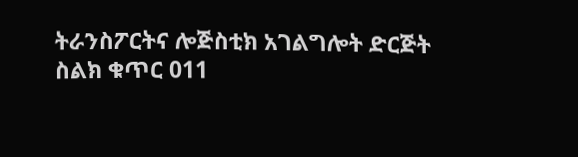ትራንስፖርትና ሎጅስቲክ አገልግሎት ድርጅት
ስልክ ቁጥር 011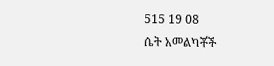515 19 08
ሴት አመልካቾች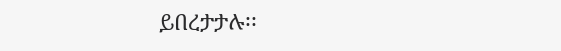ይበረታታሉ፡፡